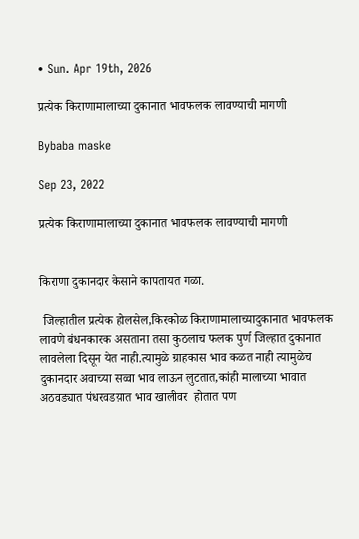• Sun. Apr 19th, 2026

प्रत्येक किराणामालाच्या दुकानात भावफलक लावण्याची मागणी

Bybaba maske

Sep 23, 2022

प्रत्येक किराणामालाच्या दुकानात भावफलक लावण्याची मागणी


किराणा दुकानदार केसाने कापतायत गळा.

 जिल्हातील प्रत्येक होलसेल,किरकोळ किराणामालाच्यादुकानात भावफलक लावणे बंधनकारक असताना तसा कुठलाच फलक पुर्ण जिल्हात दुकानात लावलेला दिसून येत नाही.त्यामुळे ग्राहकास भाव कळत नाही त्यामुळेच दुकानदार अवाच्या सव्वा भाव लाऊन लुटतात,कांही मालाच्या भावात अठवड्यात पंधरवडय़ात भाव खालीवर  होतात पण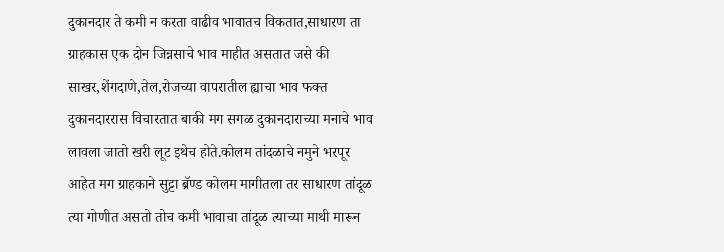दुकानदार ते कमी न करता वाढीव भावातच विकतात,साधारण ता ग्राहकास एक दोन जिन्नसाचे भाव माहीत असतात जसे की साखर,शेंगदाणे,तेल,रोजच्या वापरातील ह्याचा भाव फक्त दुकानदाररास विचारतात बाकी मग सगळ दुकानदाराच्या मनाचे भाव लावला जातो खरी लूट इथेच होते.कोलम तांदळाचे नमुने भरपूर आहेत मग ग्राहकाने सुट्टा ब्रॅण्ड कोलम मागीतला तर साधारण तांदूळ त्या गोणीत असतो तोच कमी भावाचा तांदूळ त्याच्या माथी मारून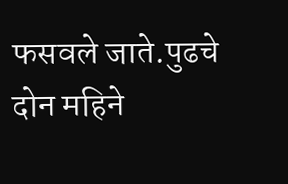फसवले जाते.पुढचे दोन महिने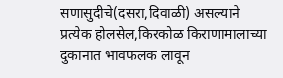सणासुदीचे(दसरा,दिवाळी) असल्याने प्रत्येक होलसेल,किरकोळ किराणामालाच्या दुकानात भावफलक लावून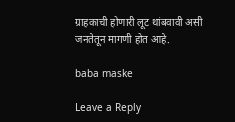ग्राहकाची होणारी लूट थांबवावी असी जनतेतून मागणी होत आहे.

baba maske

Leave a Reply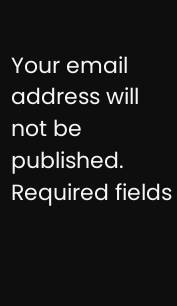Your email address will not be published. Required fields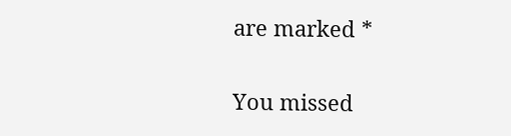are marked *

You missed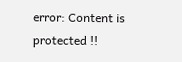error: Content is protected !!